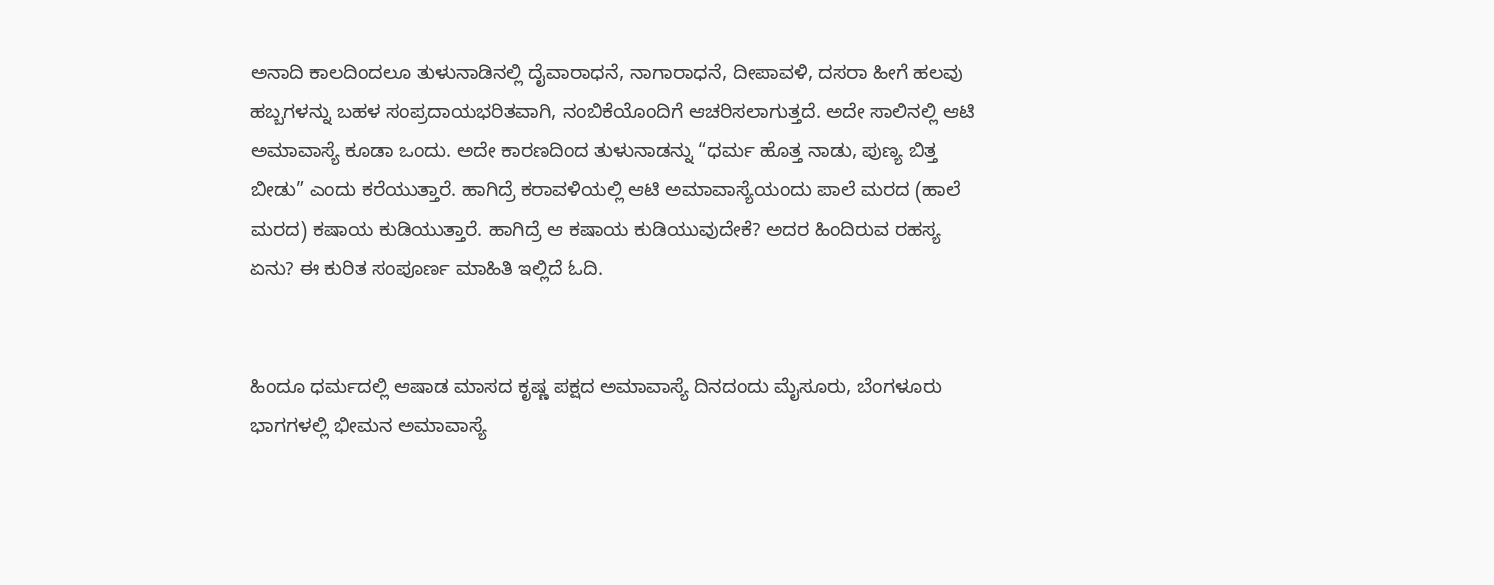ಅನಾದಿ ಕಾಲದಿಂದಲೂ ತುಳುನಾಡಿನಲ್ಲಿ ದೈವಾರಾಧನೆ, ನಾಗಾರಾಧನೆ, ದೀಪಾವಳಿ, ದಸರಾ ಹೀಗೆ ಹಲವು ಹಬ್ಬಗಳನ್ನು ಬಹಳ ಸಂಪ್ರದಾಯಭರಿತವಾಗಿ, ನಂಬಿಕೆಯೊಂದಿಗೆ ಆಚರಿಸಲಾಗುತ್ತದೆ. ಅದೇ ಸಾಲಿನಲ್ಲಿ ಆಟಿ ಅಮಾವಾಸ್ಯೆ ಕೂಡಾ ಒಂದು. ಅದೇ ಕಾರಣದಿಂದ ತುಳುನಾಡನ್ನು “ಧರ್ಮ ಹೊತ್ತ ನಾಡು, ಪುಣ್ಯ ಬಿತ್ತ ಬೀಡು” ಎಂದು ಕರೆಯುತ್ತಾರೆ. ಹಾಗಿದ್ರೆ ಕರಾವಳಿಯಲ್ಲಿ ಆಟಿ ಅಮಾವಾಸ್ಯೆಯಂದು ಪಾಲೆ ಮರದ (ಹಾಲೆ ಮರದ) ಕಷಾಯ ಕುಡಿಯುತ್ತಾರೆ. ಹಾಗಿದ್ರೆ ಆ ಕಷಾಯ ಕುಡಿಯುವುದೇಕೆ? ಅದರ ಹಿಂದಿರುವ ರಹಸ್ಯ ಏನು? ಈ ಕುರಿತ ಸಂಪೂರ್ಣ ಮಾಹಿತಿ ಇಲ್ಲಿದೆ ಓದಿ.


ಹಿಂದೂ ಧರ್ಮದಲ್ಲಿ ಆಷಾಡ ಮಾಸದ ಕೃಷ್ಣ ಪಕ್ಷದ ಅಮಾವಾಸ್ಯೆ ದಿನದಂದು ಮೈಸೂರು, ಬೆಂಗಳೂರು ಭಾಗಗಳಲ್ಲಿ ಭೀಮನ ಅಮಾವಾಸ್ಯೆ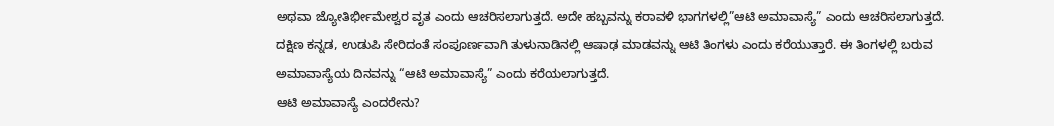ಅಥವಾ ಜ್ಯೋತಿರ್ಭೀಮೇಶ್ವರ ವೃತ ಎಂದು ಆಚರಿಸಲಾಗುತ್ತದೆ. ಅದೇ ಹಬ್ಬವನ್ನು ಕರಾವಳಿ ಭಾಗಗಳಲ್ಲಿ”ಆಟಿ ಅಮಾವಾಸ್ಯೆ” ಎಂದು ಆಚರಿಸಲಾಗುತ್ತದೆ. ದಕ್ಷಿಣ ಕನ್ನಡ, ಉಡುಪಿ ಸೇರಿದಂತೆ ಸಂಪೂರ್ಣವಾಗಿ ತುಳುನಾಡಿನಲ್ಲಿ ಆಷಾಢ ಮಾಡವನ್ನು ಆಟಿ ತಿಂಗಳು ಎಂದು ಕರೆಯುತ್ತಾರೆ. ಈ ತಿಂಗಳಲ್ಲಿ ಬರುವ ಅಮಾವಾಸ್ಯೆಯ ದಿನವನ್ನು “ಆಟಿ ಅಮಾವಾಸ್ಯೆ” ಎಂದು ಕರೆಯಲಾಗುತ್ತದೆ.
ಆಟಿ ಅಮಾವಾಸ್ಯೆ ಎಂದರೇನು?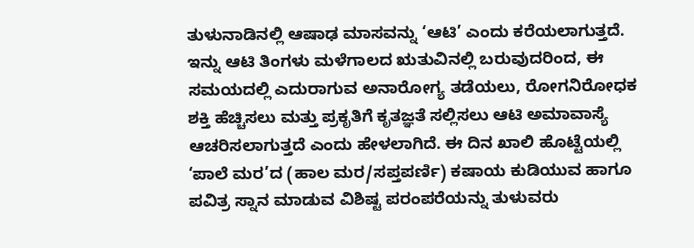ತುಳುನಾಡಿನಲ್ಲಿ ಆಷಾಢ ಮಾಸವನ್ನು ‘ಆಟಿ’ ಎಂದು ಕರೆಯಲಾಗುತ್ತದೆ. ಇನ್ನು ಆಟಿ ತಿಂಗಳು ಮಳೆಗಾಲದ ಋತುವಿನಲ್ಲಿ ಬರುವುದರಿಂದ, ಈ ಸಮಯದಲ್ಲಿ ಎದುರಾಗುವ ಅನಾರೋಗ್ಯ ತಡೆಯಲು, ರೋಗನಿರೋಧಕ ಶಕ್ತಿ ಹೆಚ್ಚಿಸಲು ಮತ್ತು ಪ್ರಕೃತಿಗೆ ಕೃತಜ್ಞತೆ ಸಲ್ಲಿಸಲು ಆಟಿ ಅಮಾವಾಸ್ಯೆ ಆಚರಿಸಲಾಗುತ್ತದೆ ಎಂದು ಹೇಳಲಾಗಿದೆ. ಈ ದಿನ ಖಾಲಿ ಹೊಟ್ಟೆಯಲ್ಲಿ ‘ಪಾಲೆ ಮರ’ದ (ಹಾಲ ಮರ/ಸಪ್ತಪರ್ಣಿ) ಕಷಾಯ ಕುಡಿಯುವ ಹಾಗೂ ಪವಿತ್ರ ಸ್ನಾನ ಮಾಡುವ ವಿಶಿಷ್ಟ ಪರಂಪರೆಯನ್ನು ತುಳುವರು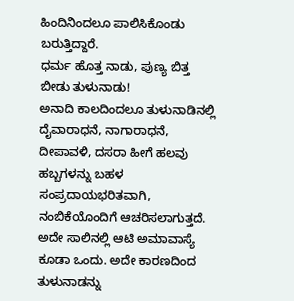ಹಿಂದಿನಿಂದಲೂ ಪಾಲಿಸಿಕೊಂಡು ಬರುತ್ತಿದ್ದಾರೆ.
ಧರ್ಮ ಹೊತ್ತ ನಾಡು, ಪುಣ್ಯ ಬಿತ್ತ ಬೀಡು ತುಳುನಾಡು!
ಅನಾದಿ ಕಾಲದಿಂದಲೂ ತುಳುನಾಡಿನಲ್ಲಿ ದೈವಾರಾಧನೆ, ನಾಗಾರಾಧನೆ, ದೀಪಾವಳಿ, ದಸರಾ ಹೀಗೆ ಹಲವು ಹಬ್ಬಗಳನ್ನು ಬಹಳ ಸಂಪ್ರದಾಯಭರಿತವಾಗಿ, ನಂಬಿಕೆಯೊಂದಿಗೆ ಆಚರಿಸಲಾಗುತ್ತದೆ. ಅದೇ ಸಾಲಿನಲ್ಲಿ ಆಟಿ ಅಮಾವಾಸ್ಯೆ ಕೂಡಾ ಒಂದು. ಅದೇ ಕಾರಣದಿಂದ ತುಳುನಾಡನ್ನು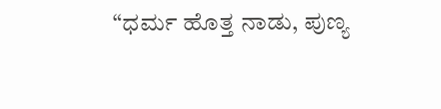“ಧರ್ಮ ಹೊತ್ತ ನಾಡು, ಪುಣ್ಯ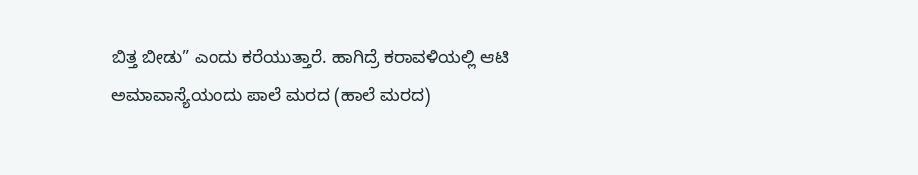ಬಿತ್ತ ಬೀಡು” ಎಂದು ಕರೆಯುತ್ತಾರೆ. ಹಾಗಿದ್ರೆ ಕರಾವಳಿಯಲ್ಲಿ ಆಟಿ ಅಮಾವಾಸ್ಯೆಯಂದು ಪಾಲೆ ಮರದ (ಹಾಲೆ ಮರದ)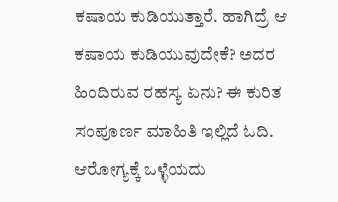ಕಷಾಯ ಕುಡಿಯುತ್ತಾರೆ. ಹಾಗಿದ್ರೆ ಆ ಕಷಾಯ ಕುಡಿಯುವುದೇಕೆ? ಅದರ ಹಿಂದಿರುವ ರಹಸ್ಯ ಏನು? ಈ ಕುರಿತ ಸಂಪೂರ್ಣ ಮಾಹಿತಿ ಇಲ್ಲಿದೆ ಓದಿ.
ಆರೋಗ್ಯಕ್ಕೆ ಒಳ್ಳೆಯದು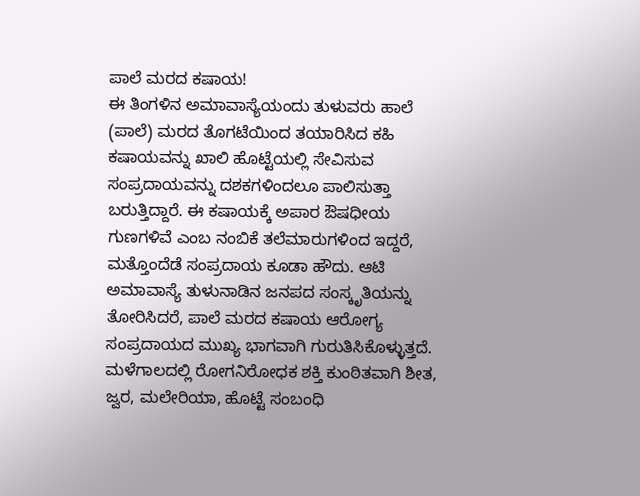ಪಾಲೆ ಮರದ ಕಷಾಯ!
ಈ ತಿಂಗಳಿನ ಅಮಾವಾಸ್ಯೆಯಂದು ತುಳುವರು ಹಾಲೆ (ಪಾಲೆ) ಮರದ ತೊಗಟೆಯಿಂದ ತಯಾರಿಸಿದ ಕಹಿ ಕಷಾಯವನ್ನು ಖಾಲಿ ಹೊಟ್ಟೆಯಲ್ಲಿ ಸೇವಿಸುವ ಸಂಪ್ರದಾಯವನ್ನು ದಶಕಗಳಿಂದಲೂ ಪಾಲಿಸುತ್ತಾ ಬರುತ್ತಿದ್ದಾರೆ. ಈ ಕಷಾಯಕ್ಕೆ ಅಪಾರ ಔಷಧೀಯ ಗುಣಗಳಿವೆ ಎಂಬ ನಂಬಿಕೆ ತಲೆಮಾರುಗಳಿಂದ ಇದ್ದರೆ, ಮತ್ತೊಂದೆಡೆ ಸಂಪ್ರದಾಯ ಕೂಡಾ ಹೌದು. ಆಟಿ ಅಮಾವಾಸ್ಯೆ ತುಳುನಾಡಿನ ಜನಪದ ಸಂಸ್ಕೃತಿಯನ್ನು ತೋರಿಸಿದರೆ, ಪಾಲೆ ಮರದ ಕಷಾಯ ಆರೋಗ್ಯ ಸಂಪ್ರದಾಯದ ಮುಖ್ಯ ಭಾಗವಾಗಿ ಗುರುತಿಸಿಕೊಳ್ಳುತ್ತದೆ.
ಮಳೆಗಾಲದಲ್ಲಿ ರೋಗನಿರೋಧಕ ಶಕ್ತಿ ಕುಂಠಿತವಾಗಿ ಶೀತ, ಜ್ವರ, ಮಲೇರಿಯಾ, ಹೊಟ್ಟೆ ಸಂಬಂಧಿ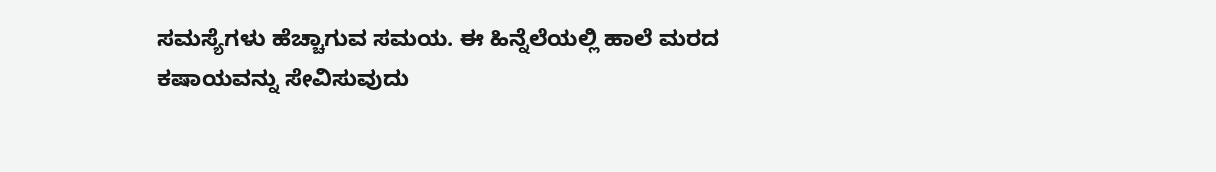ಸಮಸ್ಯೆಗಳು ಹೆಚ್ಚಾಗುವ ಸಮಯ. ಈ ಹಿನ್ನೆಲೆಯಲ್ಲಿ ಹಾಲೆ ಮರದ ಕಷಾಯವನ್ನು ಸೇವಿಸುವುದು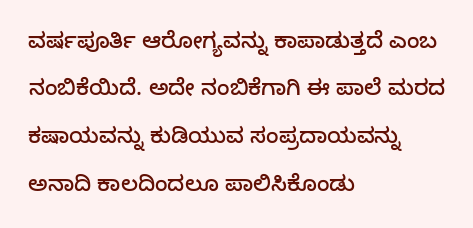ವರ್ಷಪೂರ್ತಿ ಆರೋಗ್ಯವನ್ನು ಕಾಪಾಡುತ್ತದೆ ಎಂಬ ನಂಬಿಕೆಯಿದೆ. ಅದೇ ನಂಬಿಕೆಗಾಗಿ ಈ ಪಾಲೆ ಮರದ ಕಷಾಯವನ್ನು ಕುಡಿಯುವ ಸಂಪ್ರದಾಯವನ್ನು ಅನಾದಿ ಕಾಲದಿಂದಲೂ ಪಾಲಿಸಿಕೊಂಡು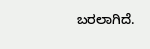ಬರಲಾಗಿದೆ.